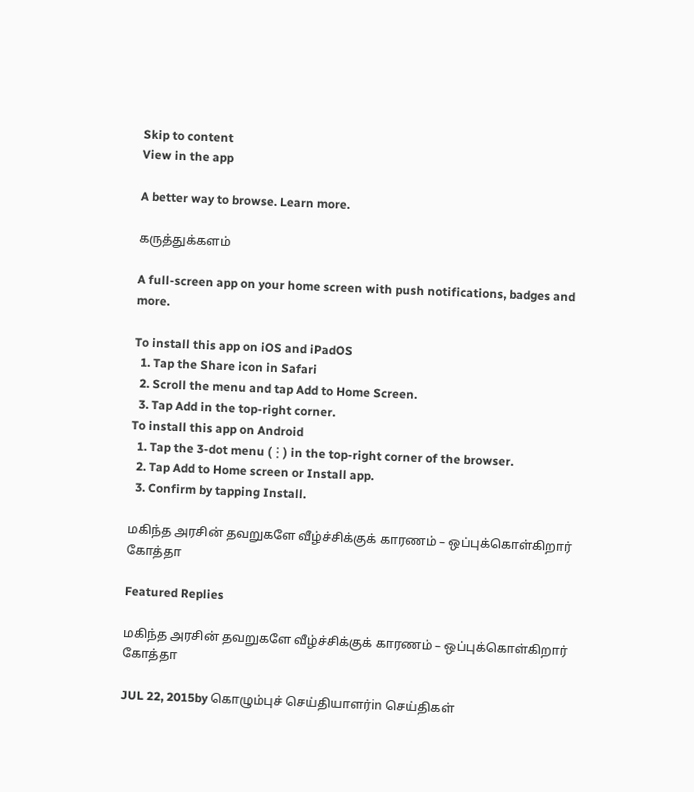Skip to content
View in the app

A better way to browse. Learn more.

கருத்துக்களம்

A full-screen app on your home screen with push notifications, badges and more.

To install this app on iOS and iPadOS
  1. Tap the Share icon in Safari
  2. Scroll the menu and tap Add to Home Screen.
  3. Tap Add in the top-right corner.
To install this app on Android
  1. Tap the 3-dot menu (⋮) in the top-right corner of the browser.
  2. Tap Add to Home screen or Install app.
  3. Confirm by tapping Install.

மகிந்த அரசின் தவறுகளே வீழ்ச்சிக்குக் காரணம் – ஒப்புக்கொள்கிறார் கோத்தா

Featured Replies

மகிந்த அரசின் தவறுகளே வீழ்ச்சிக்குக் காரணம் – ஒப்புக்கொள்கிறார் கோத்தா

JUL 22, 2015by கொழும்புச் செய்தியாளர்in செய்திகள்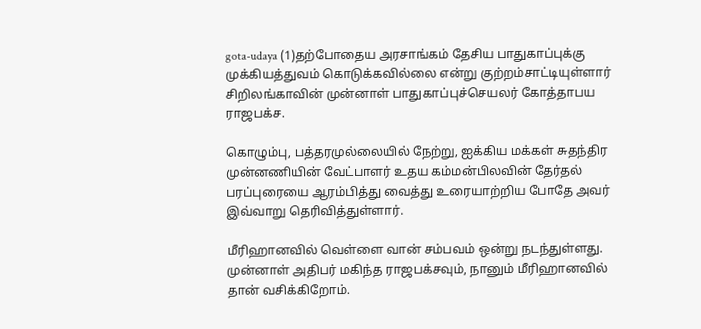gota-udaya (1)தற்போதைய அரசாங்கம் தேசிய பாதுகாப்புக்கு முக்கியத்துவம் கொடுக்கவில்லை என்று குற்றம்சாட்டியுள்ளார் சிறிலங்காவின் முன்னாள் பாதுகாப்புச்செயலர் கோத்தாபய ராஜபக்ச.

கொழும்பு, பத்தரமுல்லையில் நேற்று, ஐக்கிய மக்கள் சுதந்திர முன்னணியின் வேட்பாளர் உதய கம்மன்பிலவின் தேர்தல் பரப்புரையை ஆரம்பித்து வைத்து உரையாற்றிய போதே அவர் இவ்வாறு தெரிவித்துள்ளார்.

மீரிஹானவில் வெள்ளை வான் சம்பவம் ஒன்று நடந்துள்ளது. முன்னாள் அதிபர் மகிந்த ராஜபக்சவும், நானும் மீரிஹானவில் தான் வசிக்கிறோம்.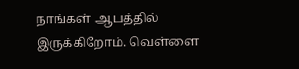நாங்கள் ஆபத்தில் இருக்கிறோம். வெள்ளை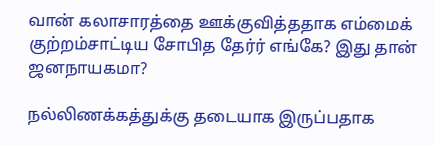வான் கலாசாரத்தை ஊக்குவித்ததாக எம்மைக் குற்றம்சாட்டிய சோபித தேர்ர் எங்கே? இது தான் ஜனநாயகமா?

நல்லிணக்கத்துக்கு தடையாக இருப்பதாக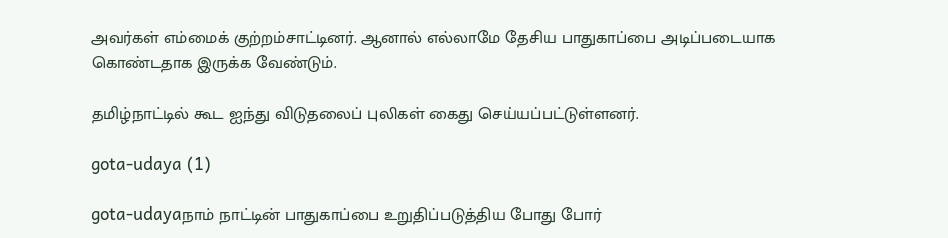அவர்கள் எம்மைக் குற்றம்சாட்டினர். ஆனால் எல்லாமே தேசிய பாதுகாப்பை அடிப்படையாக கொண்டதாக இருக்க வேண்டும்.

தமிழ்நாட்டில் கூட ஐந்து விடுதலைப் புலிகள் கைது செய்யப்பட்டுள்ளனர்.

gota-udaya (1)

gota-udayaநாம் நாட்டின் பாதுகாப்பை உறுதிப்படுத்திய போது போர்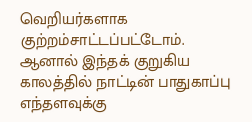வெறியர்களாக குற்றம்சாட்டப்பட்டோம். ஆனால் இந்தக் குறுகிய காலத்தில் நாட்டின் பாதுகாப்பு எந்தளவுக்கு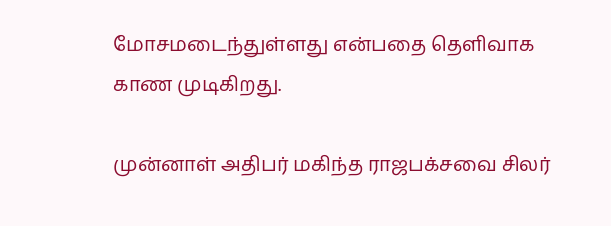மோசமடைந்துள்ளது என்பதை தெளிவாக காண முடிகிறது.

முன்னாள் அதிபர் மகிந்த ராஜபக்சவை சிலர்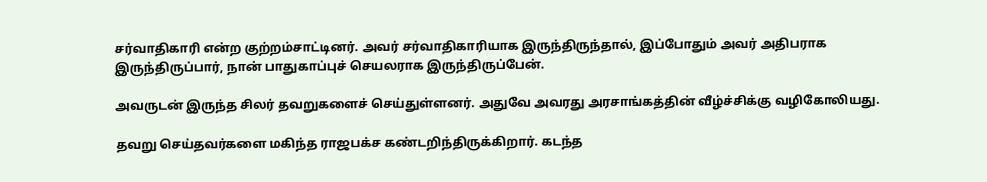சர்வாதிகாரி என்ற குற்றம்சாட்டினர். அவர் சர்வாதிகாரியாக இருந்திருந்தால், இப்போதும் அவர் அதிபராக இருந்திருப்பார், நான் பாதுகாப்புச் செயலராக இருந்திருப்பேன்.

அவருடன் இருந்த சிலர் தவறுகளைச் செய்துள்ளனர். அதுவே அவரது அரசாங்கத்தின் வீழ்ச்சிக்கு வழிகோலியது.

தவறு செய்தவர்களை மகிந்த ராஜபக்ச கண்டறிந்திருக்கிறார். கடந்த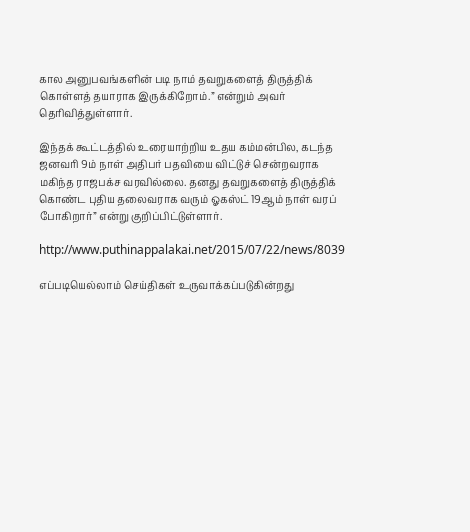கால அனுபவங்களின் படி நாம் தவறுகளைத் திருத்திக் கொள்ளத் தயாராக இருக்கிறோம்.” என்றும் அவர் தெரிவித்துள்ளார்.

இந்தக் கூட்டத்தில் உரையாற்றிய உதய கம்மன்பில, கடந்த ஜனவரி 9ம் நாள் அதிபர் பதவியை விட்டுச் சென்றவராக மகிந்த ராஜபக்ச வரவில்லை. தனது தவறுகளைத் திருத்திக் கொண்ட புதிய தலைவராக வரும் ஓகஸ்ட் 19ஆம் நாள் வரப் போகிறார்” என்று குறிப்பிட்டுள்ளார்.

http://www.puthinappalakai.net/2015/07/22/news/8039

எப்படியெல்லாம் செய்திகள் உருவாக்கப்படுகின்றது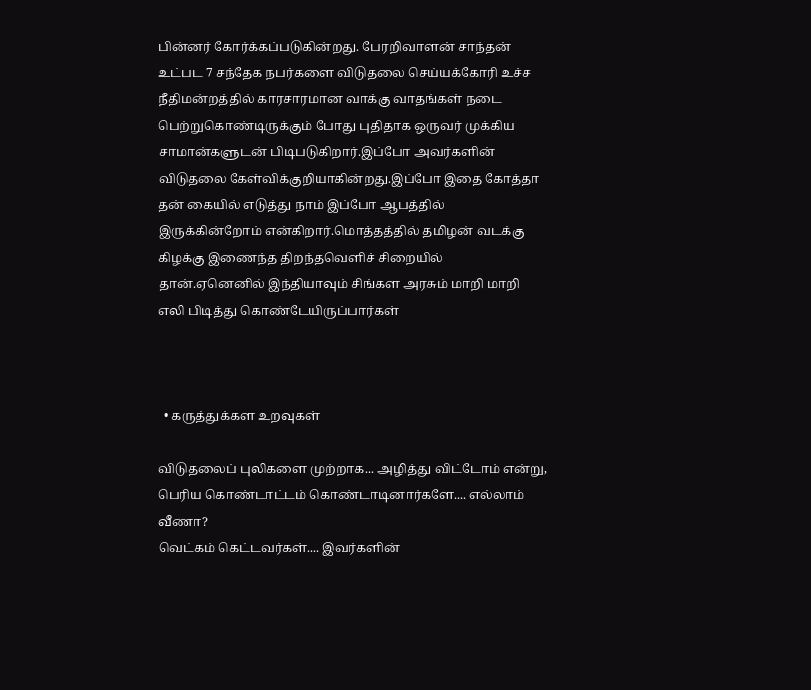பின்னர் கோர்க்கப்படுகின்றது. பேரறிவாளன் சாந்தன் உட்பட 7 சந்தேக நபர்களை விடுதலை செய்யக்கோரி உச்ச நீதிமன்றத்தில் காரசாரமான வாக்கு வாதங்கள் நடை பெற்றுகொண்டிருக்கும் போது புதிதாக ஒருவர் முக்கிய சாமான்களுடன் பிடிபடுகிறார்.இப்போ அவர்களின் விடுதலை கேள்விக்குறியாகின்றது.இப்போ இதை கோத்தா தன் கையில் எடுத்து நாம் இப்போ ஆபத்தில் இருக்கின்றோம் என்கிறார்.மொத்தத்தில் தமிழன் வடக்கு கிழக்கு இணைந்த திறந்தவெளிச் சிறையில் தான்.ஏனெனில் இந்தியாவும் சிங்கள அரசும் மாறி மாறி எலி பிடித்து கொண்டேயிருப்பார்கள்



  • கருத்துக்கள உறவுகள்

விடுதலைப் புலிகளை முற்றாக... அழித்து விட்டோம் என்று,
பெரிய கொண்டாட்டம் கொண்டாடினார்களே.... எல்லாம் வீணா?
வெட்கம் கெட்டவர்கள்.... இவர்களின்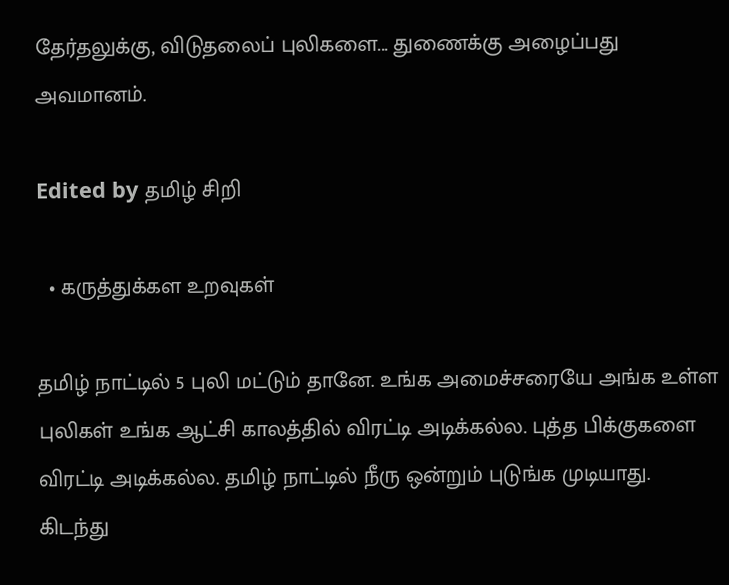தேர்தலுக்கு, விடுதலைப் புலிகளை... துணைக்கு அழைப்பது அவமானம்.

Edited by தமிழ் சிறி

  • கருத்துக்கள உறவுகள்

தமிழ் நாட்டில் 5 புலி மட்டும் தானே. உங்க அமைச்சரையே அங்க உள்ள புலிகள் உங்க ஆட்சி காலத்தில் விரட்டி அடிக்கல்ல. புத்த பிக்குகளை விரட்டி அடிக்கல்ல. தமிழ் நாட்டில் நீரு ஒன்றும் புடுங்க முடியாது. கிடந்து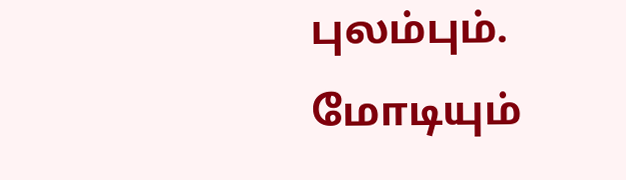புலம்பும். மோடியும்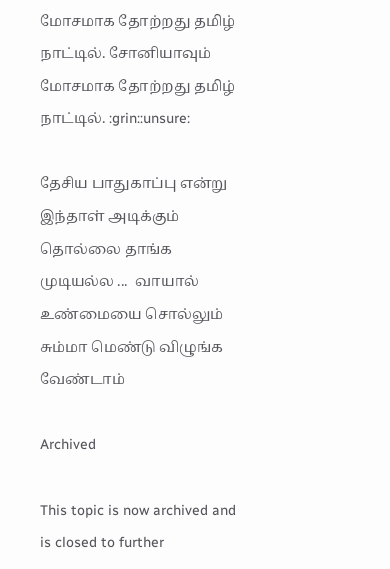மோசமாக தோற்றது தமிழ் நாட்டில். சோனியாவும் மோசமாக தோற்றது தமிழ் நாட்டில். :grin::unsure:

தேசிய பாதுகாப்பு என்று இந்தாள் அடிக்கும் தொல்லை தாங்க முடியல்ல ...  வாயால் உண்மையை சொல்லும் சும்மா மெண்டு விழுங்க வேண்டாம்

Archived

This topic is now archived and is closed to further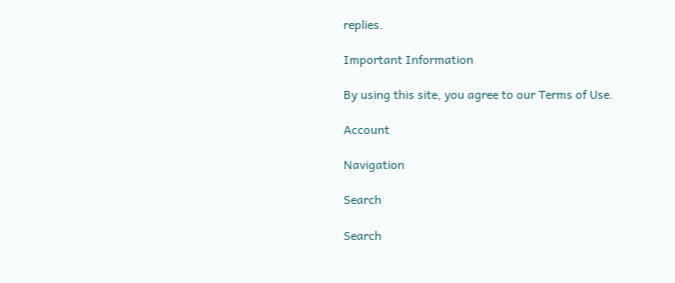replies.

Important Information

By using this site, you agree to our Terms of Use.

Account

Navigation

Search

Search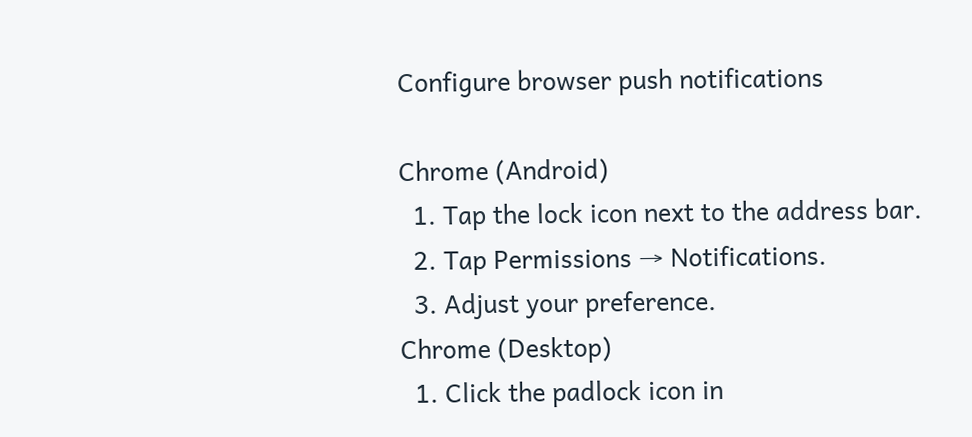Configure browser push notifications

Chrome (Android)
  1. Tap the lock icon next to the address bar.
  2. Tap Permissions → Notifications.
  3. Adjust your preference.
Chrome (Desktop)
  1. Click the padlock icon in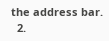the address bar.
  2.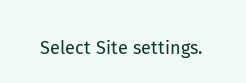Select Site settings.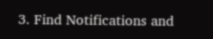3. Find Notifications and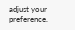adjust your preference.